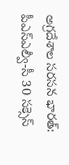అగ్రదేశాల సరసన భారత్: పీఎస్ఎల్వీ-సీ 30 సక్సెస్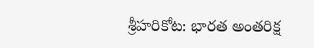శ్రీహరికోట: భారత అంతరిక్ష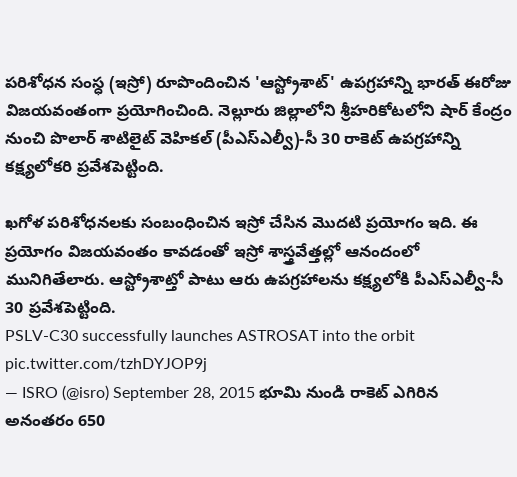పరిశోధన సంస్ధ (ఇస్రో) రూపొందించిన 'ఆస్ట్రోశాట్' ఉపగ్రహాన్ని భారత్ ఈరోజు విజయవంతంగా ప్రయోగించింది. నెల్లూరు జిల్లాలోని శ్రీహరికోటలోని షార్ కేంద్రం నుంచి పొలార్ శాటిలైట్ వెహికల్ (పీఎస్ఎల్వీ)-సీ 30 రాకెట్ ఉపగ్రహాన్ని కక్ష్యలోకరి ప్రవేశపెట్టింది.

ఖగోళ పరిశోధనలకు సంబంధించిన ఇస్రో చేసిన మొదటి ప్రయోగం ఇది. ఈ ప్రయోగం విజయవంతం కావడంతో ఇస్రో శాస్త్రవేత్తల్లో ఆనందంలో మునిగితేలారు. ఆస్ట్రోశాట్తో పాటు ఆరు ఉపగ్రహాలను కక్ష్యలోకి పీఎస్ఎల్వీ-సీ 30 ప్రవేశపెట్టింది.
PSLV-C30 successfully launches ASTROSAT into the orbit pic.twitter.com/tzhDYJOP9j
— ISRO (@isro) September 28, 2015 భూమి నుండి రాకెట్ ఎగిరిన అనంతరం 650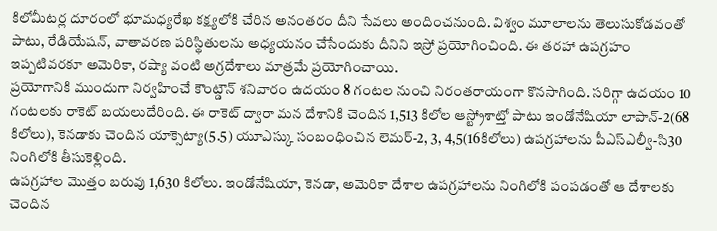కిలోమీటర్ల దూరంలో భూమధ్యరేఖ కక్ష్యలోకి చేరిన అనంతరం దీని సేవలు అందించనుంది. విశ్వం మూలాలను తెలుసుకోడవంతో పాటు, రేడియేషన్, వాతావరణ పరిస్థితులను అధ్యయనం చేసేందుకు దీనిని ఇస్రో ప్రయోగించింది. ఈ తరహా ఉపగ్రహం ఇప్పటివరకూ అమెరికా, రష్యా వంటి అగ్రదేశాలు మాత్రమే ప్రయోగించాయి.
ప్రయోగానికి ముందుగా నిర్వహించే కౌంట్డౌన్ శనివారం ఉదయం 8 గంటల నుంచి నిరంతరాయంగా కొనసాగింది. సరిగ్గా ఉదయం 10 గంటలకు రాకెట్ బయలుదేరింది. ఈ రాకెట్ ద్వారా మన దేశానికి చెందిన 1,513 కిలోల ఆస్ట్రోశాట్తో పాటు ఇండోనేషియా లాపాన్-2(68 కిలోలు), కెనడాకు చెందిన యాక్సెట్యా(5.5) యూఎస్కు సంబంధించిన లెమర్-2, 3, 4,5(16కిలోలు) ఉపగ్రహాలను పీఎస్ఎల్వీ-సి30 నింగిలోకి తీసుకెళ్లింది.
ఉపగ్రహాల మొత్తం బరువు 1,630 కిలోలు. ఇండోనేషియా, కెనడా, అమెరికా దేశాల ఉపగ్రహాలను నింగిలోకి పంపడంతో ఆ దేశాలకు చెందిన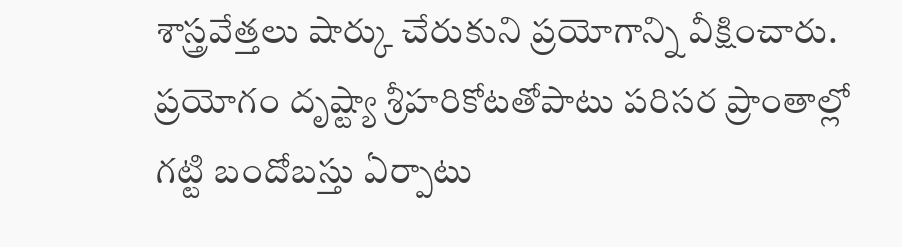శాస్త్రవేత్తలు షార్కు చేరుకుని ప్రయోగాన్ని వీక్షించారు. ప్రయోగం దృష్ట్యా శ్రీహరికోటతోపాటు పరిసర ప్రాంతాల్లో గట్టి బందోబస్తు ఏర్పాటు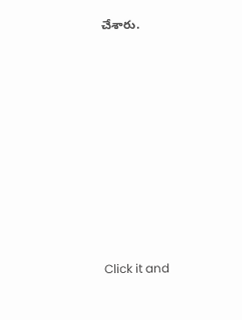చేశారు.












Click it and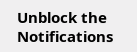Unblock the Notifications